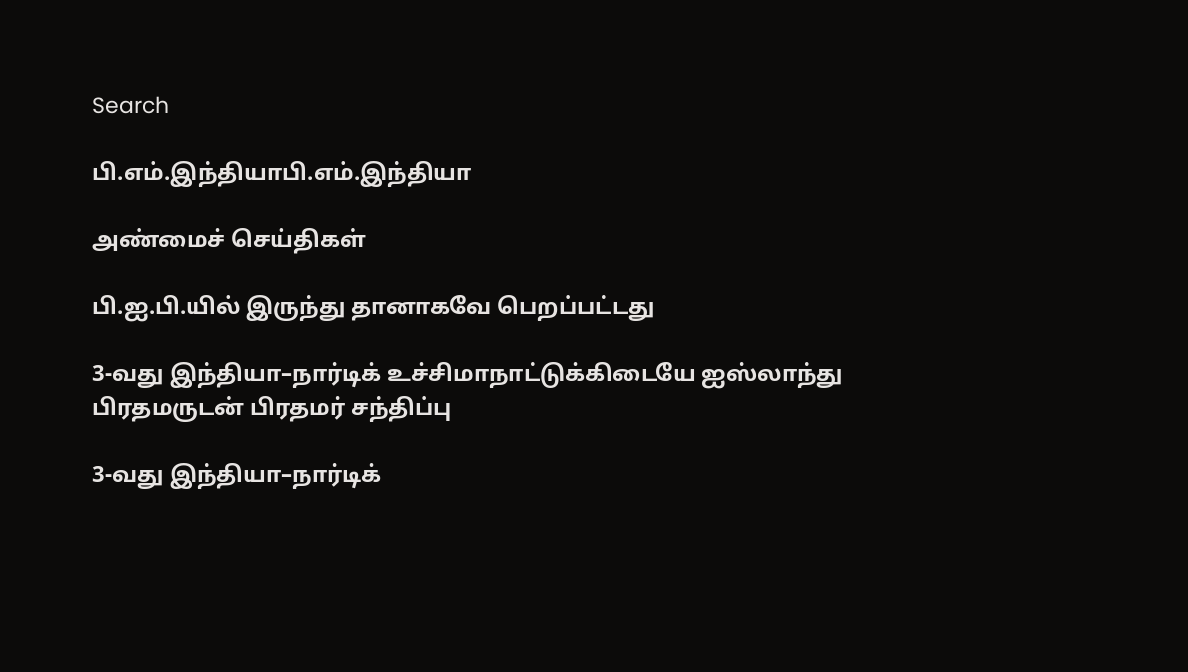Search

பி.எம்.இந்தியாபி.எம்.இந்தியா

அண்மைச் செய்திகள்

பி.ஐ.பி.யில் இருந்து தானாகவே பெறப்பட்டது

3-வது இந்தியா–நார்டிக் உச்சிமாநாட்டுக்கிடையே ஐஸ்லாந்து பிரதமருடன் பிரதமர் சந்திப்பு

3-வது இந்தியா–நார்டிக்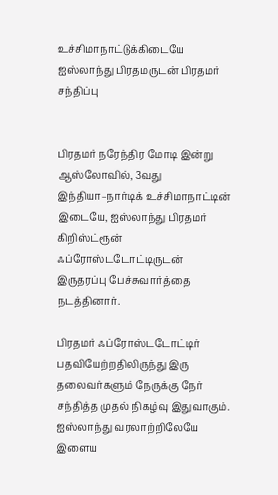உச்சிமாநாட்டுக்கிடையே ஐஸ்லாந்து பிரதமருடன் பிரதமர் சந்திப்பு


பிரதமர் நரேந்திர மோடி இன்று ஆஸ்லோவில், 3வது இந்தியா–நார்டிக் உச்சிமாநாட்டின் இடையே, ஐஸ்லாந்து பிரதமர் கிறிஸ்ட்ரூன் ஃப்ரோஸ்டடோட்டிருடன் இருதரப்பு பேச்சுவார்த்தை நடத்தினார்.

பிரதமர் ஃப்ரோஸ்டடோட்டிர் பதவியேற்றதிலிருந்து இரு தலைவர்களும் நேருக்கு நேர் சந்தித்த முதல் நிகழ்வு இதுவாகும். ஐஸ்லாந்து வரலாற்றிலேயே இளைய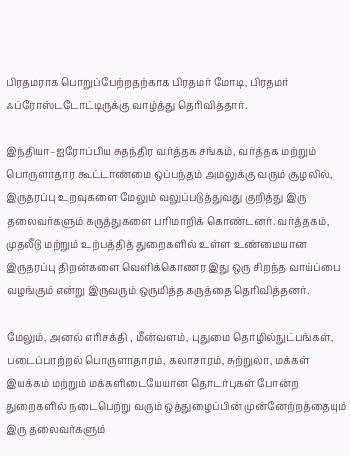பிரதமராக பொறுப்பேற்றதற்காக பிரதமர் மோடி, பிரதமர் ஃப்ரோஸ்டடோட்டிருக்கு வாழ்த்து தெரிவித்தார்.

இந்தியா–ஐரோப்பிய சுதந்திர வர்த்தக சங்கம், வர்த்தக மற்றும் பொருளாதார கூட்டாண்மை ஒப்பந்தம் அமலுக்கு வரும் சூழலில், இருதரப்பு உறவுகளை மேலும் வலுப்படுத்துவது குறித்து இரு தலைவர்களும் கருத்துகளை பரிமாறிக் கொண்டனர். வர்த்தகம், முதலீடு மற்றும் உற்பத்தித் துறைகளில் உள்ள உண்மையான இருதரப்பு திறன்களை வெளிக்கொணர இது ஒரு சிறந்த வாய்ப்பை வழங்கும் என்று இருவரும் ஒருமித்த கருத்தை தெரிவித்தனர்.

மேலும், அனல் எரிசக்தி , மீன்வளம், புதுமை தொழில்நுட்பங்கள், படைப்பாற்றல் பொருளாதாரம், கலாசாரம், சுற்றுலா, மக்கள் இயக்கம் மற்றும் மக்களிடையேயான தொடர்புகள் போன்ற துறைகளில் நடைபெற்று வரும் ஒத்துழைப்பின் முன்னேற்றத்தையும் இரு தலைவர்களும்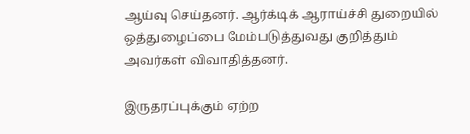ஆய்வு செய்தனர். ஆர்க்டிக் ஆராய்ச்சி துறையில் ஒத்துழைப்பை மேம்படுத்துவது குறித்தும் அவர்கள் விவாதித்தனர்.

இருதரப்புக்கும் ஏற்ற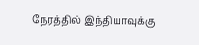நேரத்தில் இந்தியாவுக்கு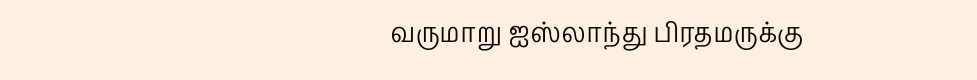வருமாறு ஐஸ்லாந்து பிரதமருக்கு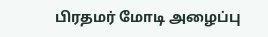பிரதமர் மோடி அழைப்பு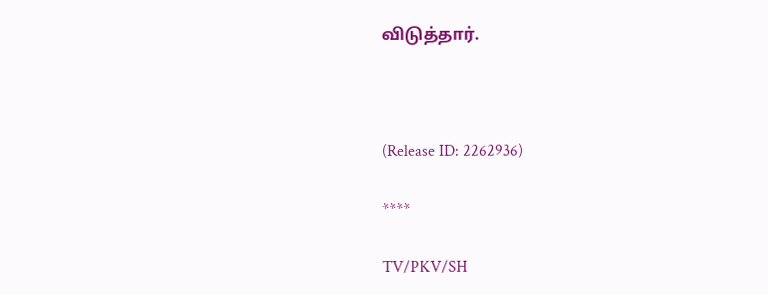விடுத்தார்.



(Release ID: 2262936)

****

TV/PKV/SH